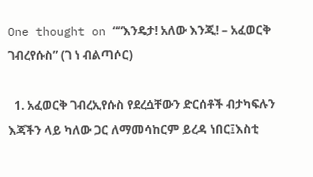One thought on ““እንዴታ! አለው እንጂ! – አፈወርቅ ገብረየሱስ” (ገ ነ ብልጣሶር)

  1. አፈወርቅ ገብረኢየሱስ የደረሷቸውን ድርሰቶች ብታካፍሉን እጃችን ላይ ካለው ጋር ለማመሳከርም ይረዳ ነበር፤እስቲ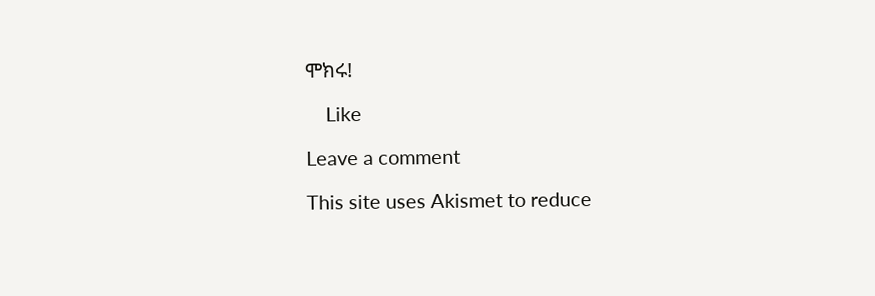ሞክሩ!

    Like

Leave a comment

This site uses Akismet to reduce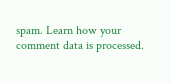spam. Learn how your comment data is processed.